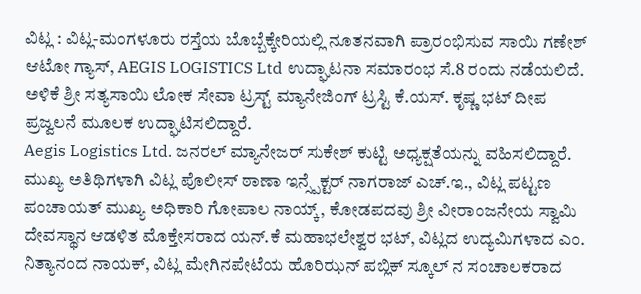ವಿಟ್ಲ : ವಿಟ್ಲ-ಮಂಗಳೂರು ರಸ್ತೆಯ ಬೊಬ್ಬೆಕ್ಕೇರಿಯಲ್ಲಿ ನೂತನವಾಗಿ ಪ್ರಾರಂಭಿಸುವ ಸಾಯಿ ಗಣೇಶ್ ಆಟೋ ಗ್ಯಾಸ್, AEGIS LOGISTICS Ltd ಉದ್ಘಾಟನಾ ಸಮಾರಂಭ ಸೆ.8 ರಂದು ನಡೆಯಲಿದೆ.
ಅಳಿಕೆ ಶ್ರೀ ಸತ್ಯಸಾಯಿ ಲೋಕ ಸೇವಾ ಟ್ರಸ್ಟ್ ಮ್ಯಾನೇಜಿಂಗ್ ಟ್ರಸ್ಟಿ ಕೆ.ಯಸ್. ಕೃಷ್ಣ ಭಟ್ ದೀಪ ಪ್ರಜ್ವಲನೆ ಮೂಲಕ ಉದ್ಘಾಟಿಸಲಿದ್ದಾರೆ.
Aegis Logistics Ltd. ಜನರಲ್ ಮ್ಯಾನೇಜರ್ ಸುಕೇಶ್ ಕುಟ್ಟಿ ಅಧ್ಯಕ್ಷತೆಯನ್ನು ವಹಿಸಲಿದ್ದಾರೆ.
ಮುಖ್ಯ ಅತಿಥಿಗಳಾಗಿ ವಿಟ್ಲ ಪೊಲೀಸ್ ಠಾಣಾ ಇನ್ಸ್ಪೆಕ್ಟರ್ ನಾಗರಾಜ್ ಎಚ್.ಇ., ವಿಟ್ಲ ಪಟ್ಟಣ ಪಂಚಾಯತ್ ಮುಖ್ಯ ಅಧಿಕಾರಿ ಗೋಪಾಲ ನಾಯ್ಕ್, ಕೋಡಪದವು ಶ್ರೀ ವೀರಾಂಜನೇಯ ಸ್ವಾಮಿ ದೇವಸ್ಥಾನ ಆಡಳಿತ ಮೊಕ್ತೇಸರಾದ ಯನ್.ಕೆ ಮಹಾಭಲೇಶ್ವರ ಭಟ್, ವಿಟ್ಲದ ಉದ್ಯಮಿಗಳಾದ ಎಂ. ನಿತ್ಯಾನಂದ ನಾಯಕ್, ವಿಟ್ಲ ಮೇಗಿನಪೇಟೆಯ ಹೊರಿಝನ್ ಪಬ್ಲಿಕ್ ಸ್ಕೂಲ್ ನ ಸಂಚಾಲಕರಾದ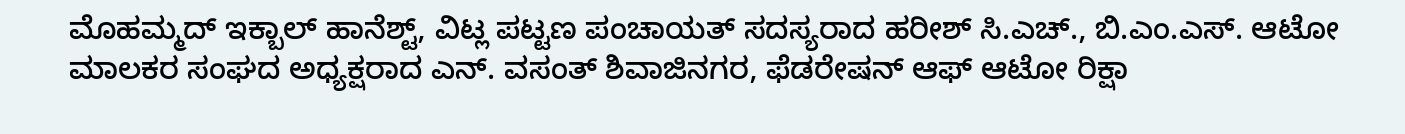ಮೊಹಮ್ಮದ್ ಇಕ್ಬಾಲ್ ಹಾನೆಶ್ಟ್, ವಿಟ್ಲ ಪಟ್ಟಣ ಪಂಚಾಯತ್ ಸದಸ್ಯರಾದ ಹರೀಶ್ ಸಿ.ಎಚ್., ಬಿ.ಎಂ.ಎಸ್. ಆಟೋ ಮಾಲಕರ ಸಂಘದ ಅಧ್ಯಕ್ಷರಾದ ಎನ್. ವಸಂತ್ ಶಿವಾಜಿನಗರ, ಫೆಡರೇಷನ್ ಆಫ್ ಆಟೋ ರಿಕ್ಷಾ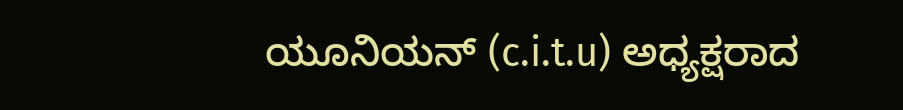ಯೂನಿಯನ್ (c.i.t.u) ಅಧ್ಯಕ್ಷರಾದ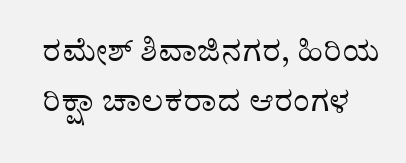ರಮೇಶ್ ಶಿವಾಜಿನಗರ, ಹಿರಿಯ ರಿಕ್ಷಾ ಚಾಲಕರಾದ ಆರಂಗಳ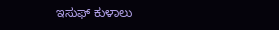ಇಸುಫ್ ಕುಳಾಲು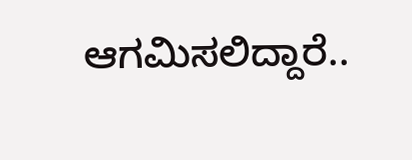ಆಗಮಿಸಲಿದ್ದಾರೆ..